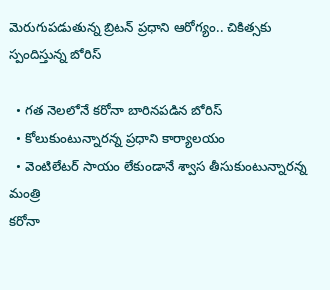మెరుగుపడుతున్న బ్రిటన్ ప్రధాని ఆరోగ్యం.. చికిత్సకు స్పందిస్తున్న బోరిస్

  • గత నెలలోనే కరోనా బారినపడిన బోరిస్
  • కోలుకుంటున్నారన్న ప్రధాని కార్యాలయం
  • వెంటిలేటర్ సాయం లేకుండానే శ్వాస తీసుకుంటున్నారన్న మంత్రి
కరోనా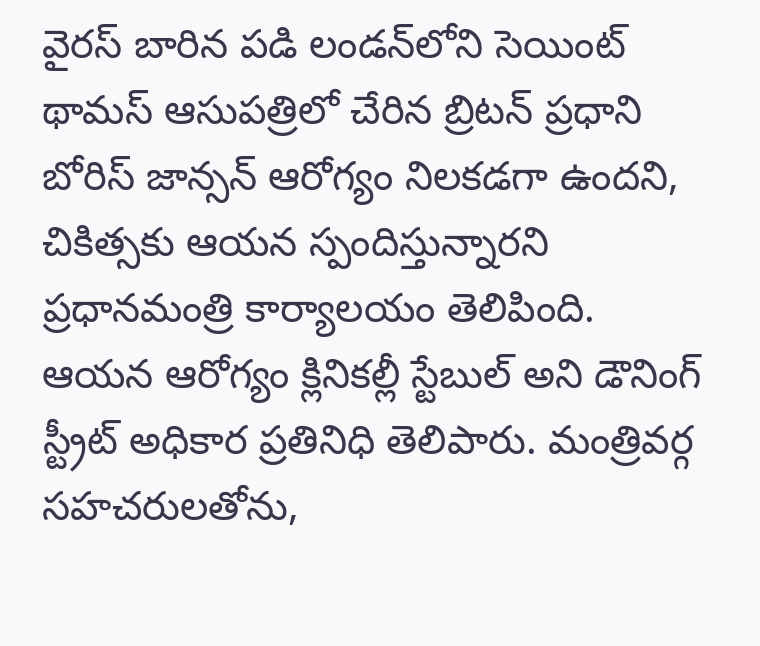వైరస్ బారిన పడి లండన్‌లోని సెయింట్ థామస్ ఆసుపత్రిలో చేరిన బ్రిటన్ ప్రధాని బోరిస్ జాన్సన్ ఆరోగ్యం నిలకడగా ఉందని, చికిత్సకు ఆయన స్పందిస్తున్నారని ప్రధానమంత్రి కార్యాలయం తెలిపింది. ఆయన ఆరోగ్యం క్లినికల్లీ స్టేబుల్ అని డౌనింగ్ స్ట్రీట్ అధికార ప్రతినిధి తెలిపారు. మంత్రివర్గ సహచరులతోను,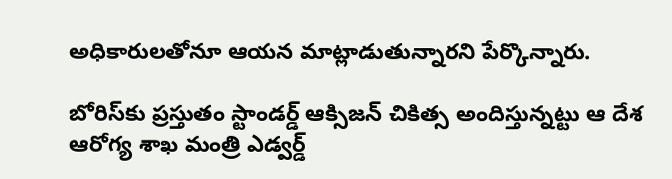అధికారులతోనూ ఆయన మాట్లాడుతున్నారని పేర్కొన్నారు.

బోరిస్‌కు ప్రస్తుతం స్టాండర్డ్ ఆక్సిజన్ చికిత్స అందిస్తున్నట్టు ఆ దేశ ఆరోగ్య శాఖ మంత్రి ఎడ్వర్డ్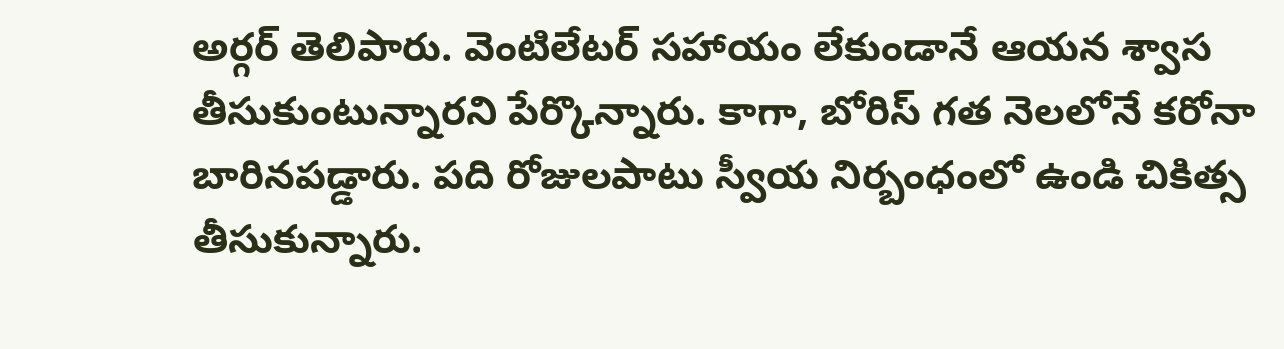అర్గర్ తెలిపారు. వెంటిలేటర్ సహాయం లేకుండానే ఆయన శ్వాస తీసుకుంటున్నారని పేర్కొన్నారు. కాగా, బోరిస్ గత నెలలోనే కరోనా బారినపడ్డారు. పది రోజులపాటు స్వీయ నిర్బంధంలో ఉండి చికిత్స తీసుకున్నారు.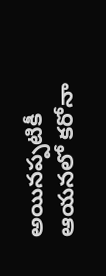అయినప్పటికీ ఆయనలో కరోనా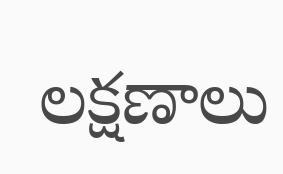లక్షణాలు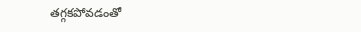తగ్గకపోవడంతో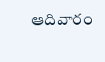ఆదివారం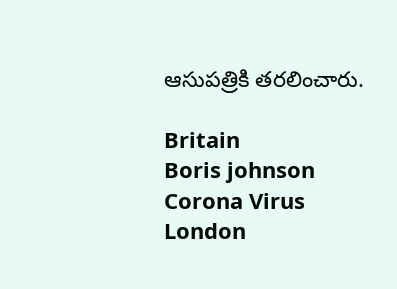ఆసుపత్రికి తరలించారు.

Britain
Boris johnson
Corona Virus
London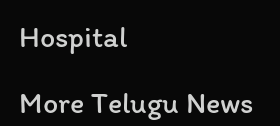Hospital

More Telugu News